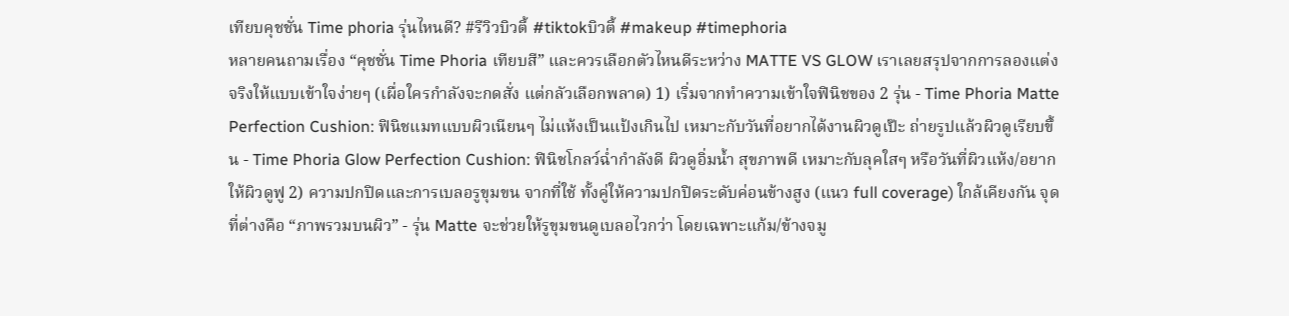เทียบคุชชั่น Time phoria รุ่นไหนดี? #รีวิวบิวตี้ #tiktokบิวตี้ #makeup #timephoria
หลายคนถามเรื่อง “คุชชั่น Time Phoria เทียบสี” และควรเลือกตัวไหนดีระหว่าง MATTE VS GLOW เราเลยสรุปจากการลองแต่งจริงให้แบบเข้าใจง่ายๆ (เผื่อใครกำลังจะกดสั่ง แต่กลัวเลือกพลาด) 1) เริ่มจากทำความเข้าใจฟินิชของ 2 รุ่น - Time Phoria Matte Perfection Cushion: ฟินิชแมทแบบผิวเนียนๆ ไม่แห้งเป็นแป้งเกินไป เหมาะกับวันที่อยากได้งานผิวดูเป๊ะ ถ่ายรูปแล้วผิวดูเรียบขึ้น - Time Phoria Glow Perfection Cushion: ฟินิชโกลว์ฉ่ำกำลังดี ผิวดูอิ่มน้ำ สุขภาพดี เหมาะกับลุคใสๆ หรือวันที่ผิวแห้ง/อยากให้ผิวดูฟู 2) ความปกปิดและการเบลอรูขุมขน จากที่ใช้ ทั้งคู่ให้ความปกปิดระดับค่อนข้างสูง (แนว full coverage) ใกล้เคียงกัน จุดที่ต่างคือ “ภาพรวมบนผิว” - รุ่น Matte จะช่วยให้รูขุมขนดูเบลอไวกว่า โดยเฉพาะแก้ม/ข้างจมู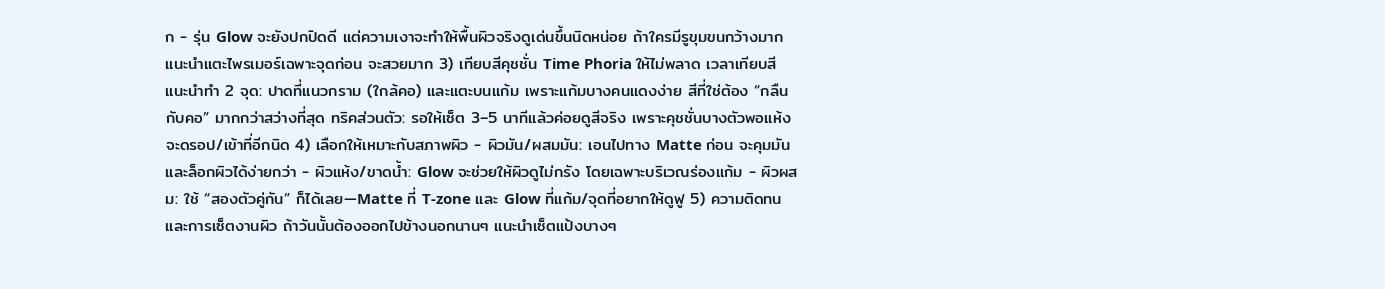ก - รุ่น Glow จะยังปกปิดดี แต่ความเงาจะทำให้พื้นผิวจริงดูเด่นขึ้นนิดหน่อย ถ้าใครมีรูขุมขนกว้างมาก แนะนำแตะไพรเมอร์เฉพาะจุดก่อน จะสวยมาก 3) เทียบสีคุชชั่น Time Phoria ให้ไม่พลาด เวลาเทียบสี แนะนำทำ 2 จุด: ปาดที่แนวกราม (ใกล้คอ) และแตะบนแก้ม เพราะแก้มบางคนแดงง่าย สีที่ใช่ต้อง “กลืนกับคอ” มากกว่าสว่างที่สุด ทริคส่วนตัว: รอให้เซ็ต 3–5 นาทีแล้วค่อยดูสีจริง เพราะคุชชั่นบางตัวพอแห้งจะดรอป/เข้าที่อีกนิด 4) เลือกให้เหมาะกับสภาพผิว - ผิวมัน/ผสมมัน: เอนไปทาง Matte ก่อน จะคุมมันและล็อกผิวได้ง่ายกว่า - ผิวแห้ง/ขาดน้ำ: Glow จะช่วยให้ผิวดูไม่กรัง โดยเฉพาะบริเวณร่องแก้ม - ผิวผสม: ใช้ “สองตัวคู่กัน” ก็ได้เลย—Matte ที่ T-zone และ Glow ที่แก้ม/จุดที่อยากให้ดูฟู 5) ความติดทนและการเซ็ตงานผิว ถ้าวันนั้นต้องออกไปข้างนอกนานๆ แนะนำเซ็ตแป้งบางๆ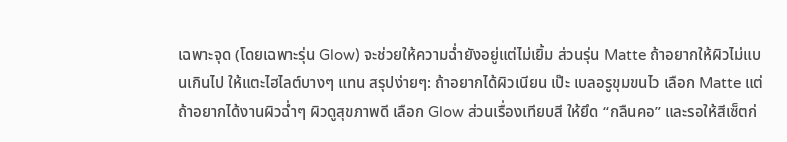เฉพาะจุด (โดยเฉพาะรุ่น Glow) จะช่วยให้ความฉ่ำยังอยู่แต่ไม่เยิ้ม ส่วนรุ่น Matte ถ้าอยากให้ผิวไม่แบนเกินไป ให้แตะไฮไลต์บางๆ แทน สรุปง่ายๆ: ถ้าอยากได้ผิวเนียน เป๊ะ เบลอรูขุมขนไว เลือก Matte แต่ถ้าอยากได้งานผิวฉ่ำๆ ผิวดูสุขภาพดี เลือก Glow ส่วนเรื่องเทียบสี ให้ยึด “กลืนคอ” และรอให้สีเซ็ตก่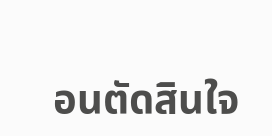อนตัดสินใจ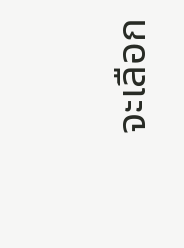จะเลือก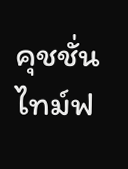คุชชั่นไทม์ฟ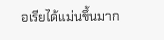อเรียได้แม่นขึ้นมาก